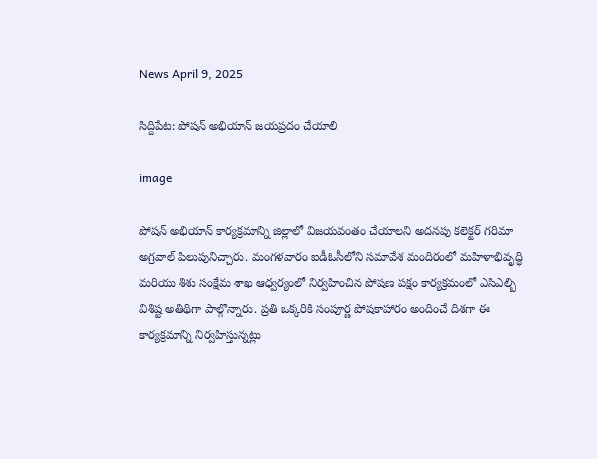News April 9, 2025

సిద్దిపేట: పోషన్ అభియాన్ జయప్రదం చేయాలి

image

పోషన్ అభియాన్ కార్యక్రమాన్ని జిల్లాలో విజయవంతం చేయాలని అదనపు కలెక్టర్ గరిమా అగ్రవాల్ పిలుపునిచ్చారు. మంగళవారం ఐడీఓసీలోని సమావేశ మందిరంలో మహిళాభివృద్ధి మరియు శిశు సంక్షేమ శాఖ ఆధ్వర్యంలో నిర్వహించిన పోషణ పక్షం కార్యక్రమంలో ఎసిఎల్బి విశిష్ట అతిథిగా పాల్గొన్నారు. ప్రతి ఒక్కరికి సంపూర్ణ పోషకాహారం అందించే దిశగా ఈ కార్యక్రమాన్ని నిర్వహిస్తున్నట్లు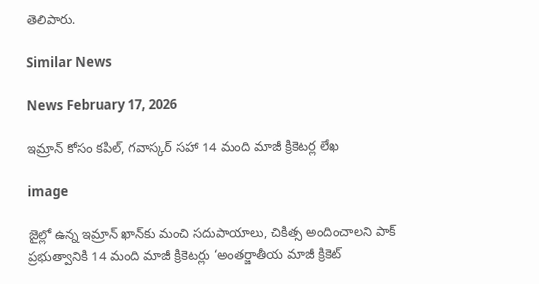తెలిపారు.

Similar News

News February 17, 2026

ఇమ్రాన్ కోసం కపిల్, గవాస్కర్ సహా 14 మంది మాజీ క్రికెటర్ల లేఖ

image

జైల్లో ఉన్న ఇమ్రాన్ ఖాన్‌కు మంచి సదుపాయాలు, చికిత్స అందించాలని పాక్ ప్రభుత్వానికి 14 మంది మాజీ క్రికెటర్లు ‘అంతర్జాతీయ మాజీ క్రికెట్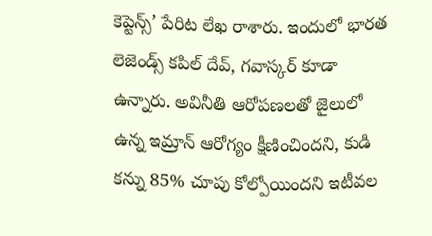కెప్టెన్స్’ పేరిట లేఖ రాశారు. ఇందులో భారత లెజెండ్స్ కపిల్ దేవ్, గవాస్కర్ కూడా ఉన్నారు. అవినీతి ఆరోపణలతో జైలులో ఉన్న ఇమ్రాన్ ఆరోగ్యం క్షీణించిందని, కుడి కన్ను 85% చూపు కోల్పోయిందని ఇటీవల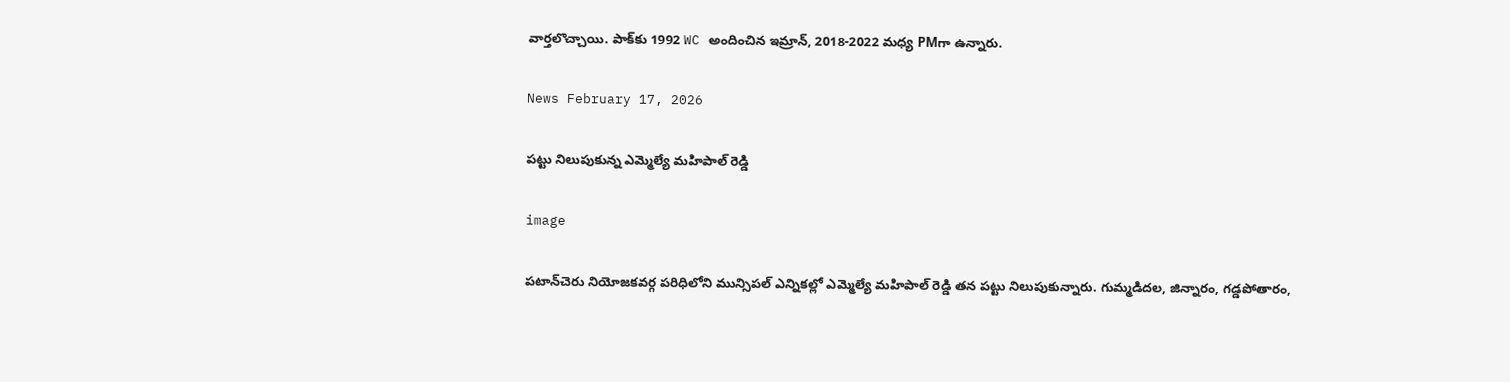వార్తలొచ్చాయి. పాక్‌కు 1992 WC అందించిన ఇమ్రాన్, 2018-2022 మధ్య PMగా ఉన్నారు.

News February 17, 2026

పట్టు నిలుపుకున్న ఎమ్మెల్యే మహిపాల్ రెడ్డి

image

పటాన్‌చెరు నియోజకవర్గ పరిధిలోని మున్సిపల్ ఎన్నికల్లో ఎమ్మెల్యే మహిపాల్ రెడ్డి తన పట్టు నిలుపుకున్నారు. గుమ్మడిదల, జిన్నారం, గడ్డపోతారం,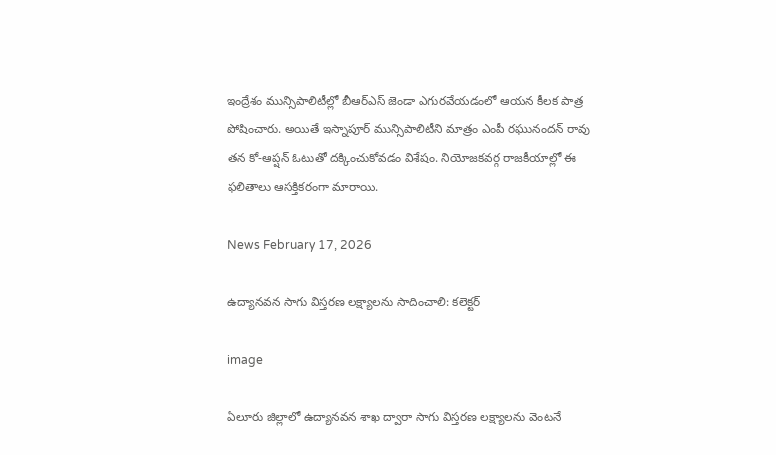ఇంద్రేశం మున్సిపాలిటీల్లో బీఆర్ఎస్ జెండా ఎగురవేయడంలో ఆయన కీలక పాత్ర పోషించారు. అయితే ఇస్నాపూర్ మున్సిపాలిటీని మాత్రం ఎంపీ రఘునందన్ రావు తన కో-ఆప్షన్ ఓటుతో దక్కించుకోవడం విశేషం. నియోజకవర్గ రాజకీయాల్లో ఈ ఫలితాలు ఆసక్తికరంగా మారాయి.

News February 17, 2026

ఉద్యానవన సాగు విస్తరణ లక్ష్యాలను సాదించాలి: కలెక్టర్

image

ఏలూరు జిల్లాలో ఉద్యానవన శాఖ ద్వారా సాగు విస్తరణ లక్ష్యాలను వెంటనే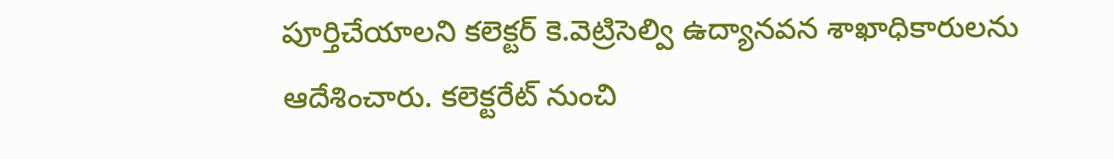పూర్తిచేయాలని కలెక్టర్ కె.వెట్రిసెల్వి ఉద్యానవన శాఖాధికారులను ఆదేశించారు. కలెక్టరేట్ నుంచి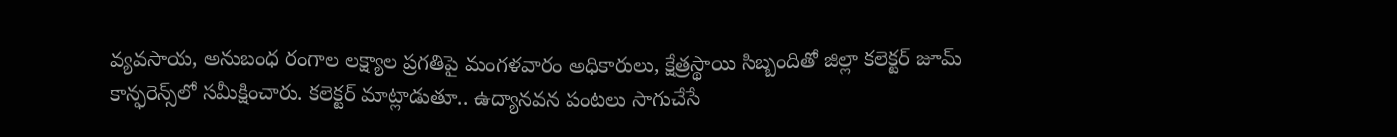వ్యవసాయ, అనుబంధ రంగాల లక్ష్యాల ప్రగతిపై మంగళవారం అధికారులు, క్షేత్రస్థాయి సిబ్బందితో జిల్లా కలెక్టర్ జూమ్ కాన్ఫరెన్స్‌లో సమీక్షించారు. కలెక్టర్ మాట్లాడుతూ.. ఉద్యానవన పంటలు సాగుచేసే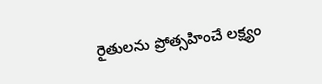రైతులను ప్రోత్సహించే లక్ష్యం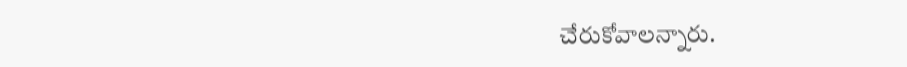చేరుకోవాలన్నారు.